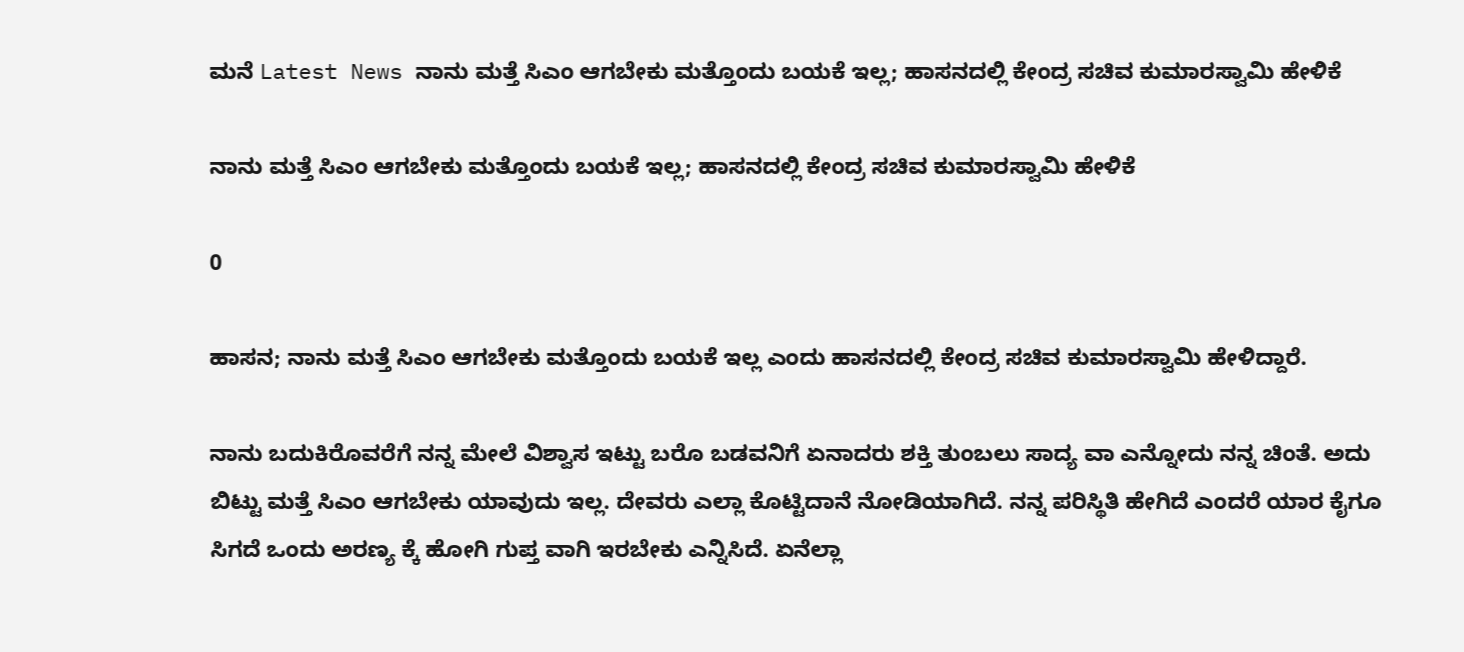ಮನೆ Latest News ನಾನು ಮತ್ತೆ ಸಿಎಂ ಆಗಬೇಕು ಮತ್ತೊಂದು ಬಯಕೆ ಇಲ್ಲ; ಹಾಸನದಲ್ಲಿ ಕೇಂದ್ರ ಸಚಿವ ಕುಮಾರಸ್ವಾಮಿ ಹೇಳಿಕೆ

ನಾನು ಮತ್ತೆ ಸಿಎಂ ಆಗಬೇಕು ಮತ್ತೊಂದು ಬಯಕೆ ಇಲ್ಲ; ಹಾಸನದಲ್ಲಿ ಕೇಂದ್ರ ಸಚಿವ ಕುಮಾರಸ್ವಾಮಿ ಹೇಳಿಕೆ

0

ಹಾಸನ; ನಾನು ಮತ್ತೆ ಸಿಎಂ ಆಗಬೇಕು ಮತ್ತೊಂದು ಬಯಕೆ ಇಲ್ಲ ಎಂದು ಹಾಸನದಲ್ಲಿ ಕೇಂದ್ರ ಸಚಿವ ಕುಮಾರಸ್ವಾಮಿ ಹೇಳಿದ್ದಾರೆ.

ನಾನು ಬದುಕಿರೊವರೆಗೆ ನನ್ನ ಮೇಲೆ‌ ವಿಶ್ವಾಸ ಇಟ್ಟು ಬರೊ ಬಡವನಿಗೆ ಏನಾದರು ಶಕ್ತಿ ತುಂಬಲು ಸಾದ್ಯ ವಾ ಎನ್ನೋದು ನನ್ನ ಚಿಂತೆ. ಅದು ಬಿಟ್ಟು ಮತ್ತೆ ಸಿಎಂ ಆಗಬೇಕು ಯಾವುದು ಇಲ್ಲ. ದೇವರು ಎಲ್ಲಾ ಕೊಟ್ಟಿದಾನೆ ನೋಡಿಯಾಗಿದೆ. ನನ್ನ ಪರಿಸ್ಥಿತಿ ಹೇಗಿದೆ ಎಂದರೆ ಯಾರ ಕೈಗೂ ಸಿಗದೆ ಒಂದು ಅರಣ್ಯ ಕ್ಕೆ ಹೋಗಿ ಗುಪ್ತ ವಾಗಿ ಇರಬೇಕು ಎನ್ನಿಸಿದೆ. ಏನೆಲ್ಲಾ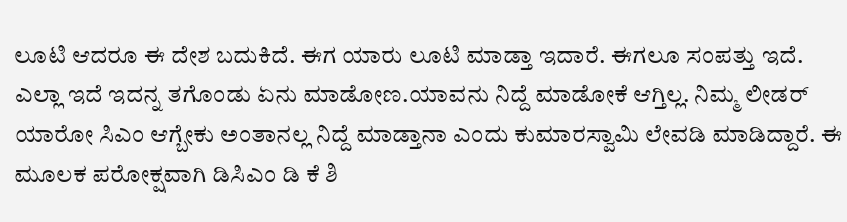ಲೂಟಿ ಆದರೂ ಈ ದೇಶ ಬದುಕಿದೆ. ಈಗ ಯಾರು ಲೂಟಿ ಮಾಡ್ತಾ ಇದಾರೆ. ಈಗಲೂ ಸಂಪತ್ತು ಇದೆ. ಎಲ್ಲಾ ಇದೆ ಇದನ್ನ ತಗೊಂಡು ಏನು ಮಾಡೋಣ.ಯಾವನು‌‌ ನಿದ್ದೆ ಮಾಡೋಕೆ ಆಗ್ತಿಲ್ಲ. ನಿಮ್ಮ ಲೀಡರ್ ಯಾರೋ ಸಿಎಂ ಆಗ್ಬೇಕು ಅಂತಾನಲ್ಲ ನಿದ್ದೆ ಮಾಡ್ತಾನಾ ಎಂದು ಕುಮಾರಸ್ವಾಮಿ ಲೇವಡಿ‌ ಮಾಡಿದ್ದಾರೆ. ಈ ಮೂಲಕ ಪರೋಕ್ಷವಾಗಿ ಡಿಸಿಎಂ ಡಿ ಕೆ ಶಿ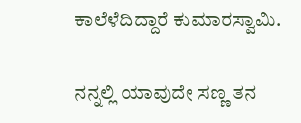ಕಾಲೆಳೆದಿದ್ದಾರೆ ಕುಮಾರಸ್ವಾಮಿ.

ನನ್ನಲ್ಲಿ ಯಾವುದೇ ಸಣ್ಣ ತನ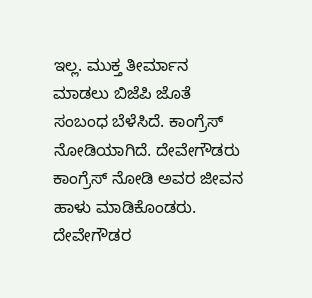ಇಲ್ಲ. ಮುಕ್ತ ತೀರ್ಮಾನ ಮಾಡಲು ಬಿಜೆಪಿ ‌ಜೊತೆ ಸಂಬಂಧ ಬೆಳೆಸಿದೆ. ಕಾಂಗ್ರೆಸ್ ನೋಡಿಯಾಗಿದೆ. ದೇವೇಗೌಡರು ಕಾಂಗ್ರೆಸ್ ನೋಡಿ ಅವರ ಜೀವನ ಹಾಳು ಮಾಡಿಕೊಂಡರು. ದೇವೇಗೌಡರ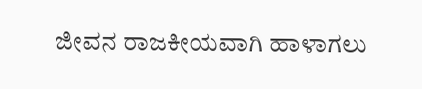ಜೀವನ ರಾಜಕೀಯವಾಗಿ ಹಾಳಾಗಲು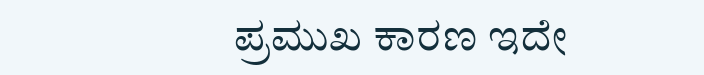ಪ್ರಮುಖ ಕಾರಣ ಇದೇ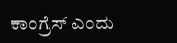ಕಾಂಗ್ರೆಸ್ ಎಂದು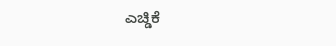ಎಚ್ಡಿಕೆ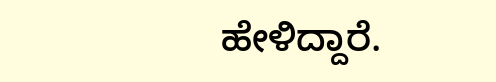ಹೇಳಿದ್ದಾರೆ.